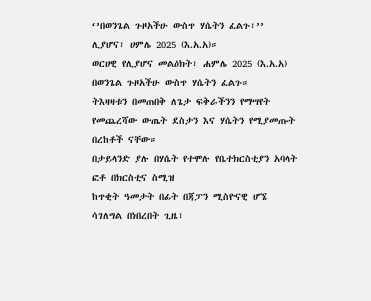‘’በወንጌል ጉዞአችሁ ውስጥ ሃሴትን ፈልጉ፣’’ ሊያሆና፣ ሀምሌ 2025 (እ.አ.አ)።
ወርሀዊ የሊያሆና መልዕክት፣ ሐምሌ 2025 (እ.አ.አ)
በወንጌል ጉዞአችሁ ውስጥ ሃሴትን ፈልጉ።
ትእዛዛቱን በመጠበቅ ለጌታ ፍቅራችንን የማሣየት የመጨረሻው ውጤት ደስታን እና ሃሴትን የሚያመጡት በረከቶች ናቸው።
በታይላንድ ያሉ በሃሴት የተሞሉ የቤተክርስቲያን አባላት ፎቶ በክርስቲና ስሚዝ
ከጥቂት ዓመታት በፊት በጃፓን ሚስዮናዊ ሆኜ ሳገለግል በነበረበት ጊዜ፣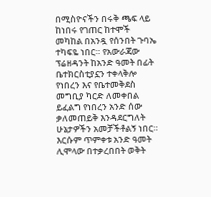በሚስዮናችን በሩቅ ጫፍ ላይ ከነበሩ የገጠር ከተሞች መካከል በአንዷ የሰንበት ጉባኤ ተካፍዬ ነበር። የአውራጃው ፕሬዘዳንት ከአንድ ዓመት በፊት ቤተክርስቲያኗን ተቀላቅሎ የነበረን እና የቤተመቅደስ መግቢያ ካርድ ለመቀበል ይፈልግ የነበረን አንድ ሰው ቃለመጠይቅ እንዳደርግለት ሁኔታዎችን አመቻችቶልኝ ነበር። እርሱም ጥምቀቱ አንድ ዓመት ሊሞላው በተቃረበበት ወቅት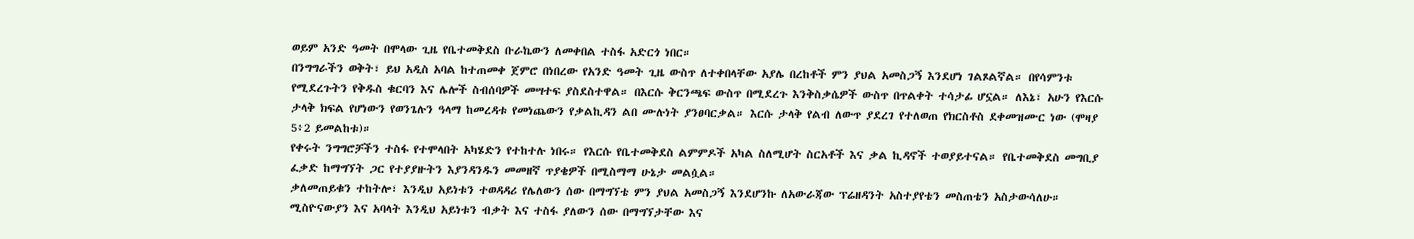ወይም አንድ ዓመት በሞላው ጊዜ የቤተመቅደስ ቡራኬውን ለመቀበል ተስፋ አድርጎ ነበር።
በንግግራችን ወቅት፣ ይህ አዲስ አባል ከተጠመቀ ጀምሮ በነበረው የአንድ ዓመት ጊዜ ውስጥ ለተቀበላቸው አያሌ በረከቶች ምን ያህል አመስጋኝ እንደሆነ ገልጾልኛል። በየሳምንቱ የሚደረጉትን የቅዱስ ቁርባን እና ሌሎች ስብሰባዎች መሣተፍ ያስደስተዋል። በእርሱ ቅርንጫፍ ውስጥ በሚደረጉ እንቅስቃሴዎች ውስጥ በጥልቀት ተሳታፊ ሆኗል። ለእኔ፣ አሁን የእርሱ ታላቅ ክፍል የሆነውን የወንጌሉን ዓላማ ከመረዳቱ የመነጨውን የቃልኪዳን ልበ ሙሉነት ያንፀባርቃል። እርሱ ታላቅ የልብ ለውጥ ያደረገ የተለወጠ የክርስቶስ ደቀመዝሙር ነው (ሞዛያ 5፥2 ይመልከቱ)።
የቀሩት ንግግሮቻችን ተስፋ የተሞላበት አካሄድን የተከተሉ ነበሩ። የእርሱ የቤተመቅደስ ልምምዶች አካል ስለሚሆት ስርአቶች እና ቃል ኪዳኖች ተወያይተናል። የቤተመቅደስ መግቢያ ፈቃድ ከማግኘት ጋር የተያያዙትን እያንዳንዱን መመዘኛ ጥያቄዎች በሚስማማ ሁኔታ መልሷል።
ቃለመጠይቁን ተከትሎ፣ እንዲህ አይነቱን ተወዳዳሪ የሌለውን ሰው በማግኘቴ ምን ያህል አመስጋኝ እንደሆንኩ ለአውራጃው ፕሬዘዳንት አስተያየቴን መስጠቴን አስታውሳለሁ። ሚስዮናውያን እና አባላት እንዲህ አይነቱን ብቃት እና ተስፋ ያለውን ሰው በማግኘታቸው እና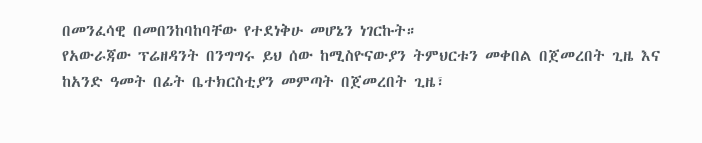በመንፈሳዊ በመበንከባከባቸው የተደነቅሁ መሆኔን ነገርኩት።
የአውራጃው ፕሬዘዳንት በንግግሩ ይህ ሰው ከሚስዮናውያን ትምህርቱን መቀበል በጀመረበት ጊዜ እና ከአንድ ዓመት በፊት ቤተክርስቲያን መምጣት በጀመረበት ጊዜ፣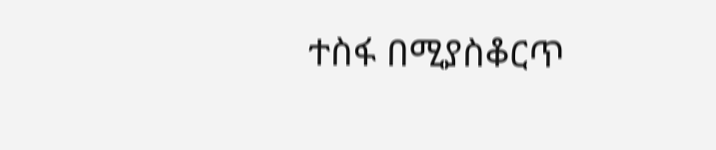ተስፋ በሚያስቆርጥ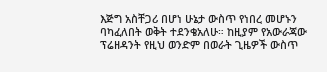እጅግ አስቸጋሪ በሆነ ሁኔታ ውስጥ የነበረ መሆኑን ባካፈለበት ወቅት ተደንቄአለሁ። ከዚያም የአውራጃው ፕሬዘዳንት የዚህ ወንድም በወራት ጊዜዎች ውስጥ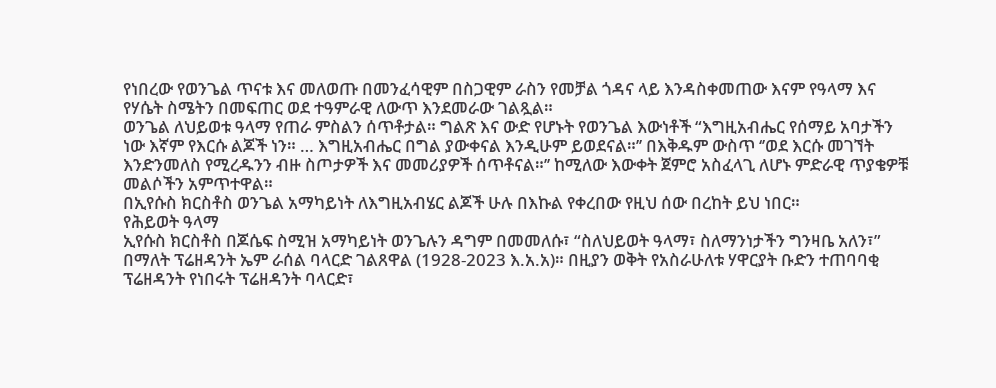የነበረው የወንጌል ጥናቱ እና መለወጡ በመንፈሳዊም በስጋዊም ራስን የመቻል ጎዳና ላይ እንዳስቀመጠው እናም የዓላማ እና የሃሴት ስሜትን በመፍጠር ወደ ተዓምራዊ ለውጥ እንደመራው ገልጿል።
ወንጌል ለህይወቱ ዓላማ የጠራ ምስልን ሰጥቶታል። ግልጽ እና ውድ የሆኑት የወንጌል እውነቶች “እግዚአብሔር የሰማይ አባታችን ነው እኛም የእርሱ ልጆች ነን። … እግዚአብሔር በግል ያውቀናል እንዲሁም ይወደናል።’’ በእቅዱም ውስጥ ‘’ወደ እርሱ መገኘት እንድንመለስ የሚረዱንን ብዙ ስጦታዎች እና መመሪያዎች ሰጥቶናል።’’ ከሚለው እውቀት ጀምሮ አስፈላጊ ለሆኑ ምድራዊ ጥያቄዎቹ መልሶችን አምጥተዋል።
በኢየሱስ ክርስቶስ ወንጌል አማካይነት ለእግዚአብሄር ልጆች ሁሉ በእኩል የቀረበው የዚህ ሰው በረከት ይህ ነበር።
የሕይወት ዓላማ
ኢየሱስ ክርስቶስ በጆሴፍ ስሚዝ አማካይነት ወንጌሉን ዳግም በመመለሱ፣ “ስለህይወት ዓላማ፣ ስለማንነታችን ግንዛቤ አለን፣” በማለት ፕሬዘዳንት ኤም ራሰል ባላርድ ገልጸዋል (1928-2023 እ.አ.አ)። በዚያን ወቅት የአስራሁለቱ ሃዋርያት ቡድን ተጠባባቂ ፕሬዘዳንት የነበሩት ፕሬዘዳንት ባላርድ፣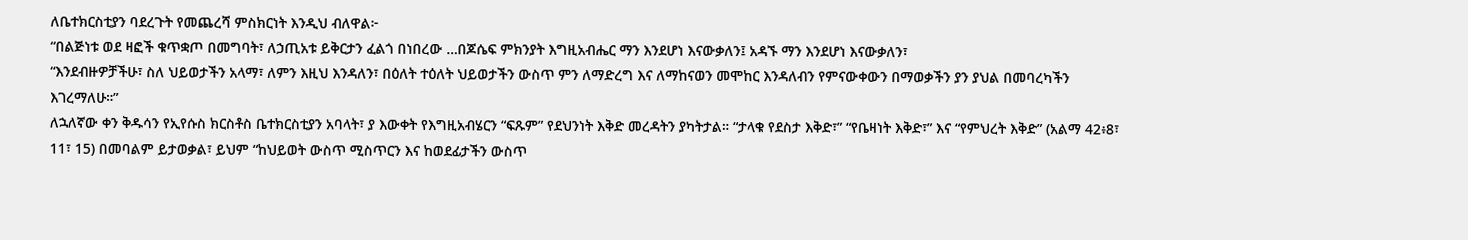ለቤተክርስቲያን ባደረጉት የመጨረሻ ምስክርነት እንዲህ ብለዋል፦
“በልጅነቱ ወደ ዛፎች ቁጥቋጦ በመግባት፣ ለኃጢአቱ ይቅርታን ፈልጎ በነበረው …በጆሴፍ ምክንያት እግዚአብሔር ማን እንደሆነ እናውቃለን፤ አዳኙ ማን እንደሆነ እናውቃለን፣
“እንደብዙዎቻችሁ፣ ስለ ህይወታችን አላማ፣ ለምን እዚህ እንዳለን፣ በዕለት ተዕለት ህይወታችን ውስጥ ምን ለማድረግ እና ለማከናወን መሞከር እንዳለብን የምናውቀውን በማወቃችን ያን ያህል በመባረካችን እገረማለሁ።”
ለኋለኛው ቀን ቅዱሳን የኢየሱስ ክርስቶስ ቤተክርስቲያን አባላት፣ ያ እውቀት የእግዚአብሄርን “ፍጹም” የደህንነት እቅድ መረዳትን ያካትታል። “ታላቁ የደስታ እቅድ፣” “የቤዛነት እቅድ፣” እና “የምህረት እቅድ” (አልማ 42፥8፣ 11፣ 15) በመባልም ይታወቃል፣ ይህም “ከህይወት ውስጥ ሚስጥርን እና ከወደፊታችን ውስጥ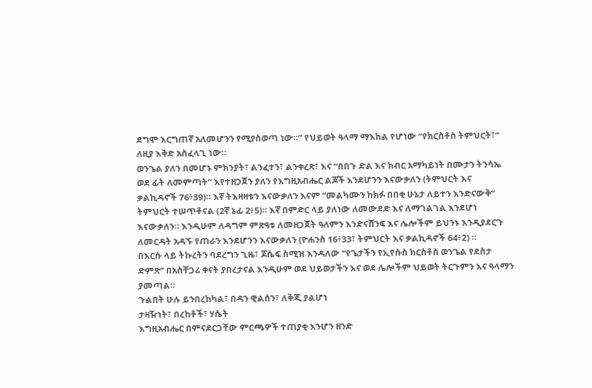ደግሞ እርግጠኛ አለመሆንን የሚያስወጣ ነው።” የህይወት ዓላማ ማእከል የሆነው “የክርስቶስ ትምህርት፣” ለዚያ እቅድ አስፈላጊ ነው።
ወንጌል ያለን በመሆኑ ምክንያት፣ ልንፈተን፣ ልንቀረጽ፣ እና “በበጉ ድል እና ክብር አማካይነት በሙታን ትንሳኤ ወደ ፊት ለመምጣት” እየተዘጋጀን ያለን የእግዚአብሔር ልጆች እንደሆንን እናውቃለን (ትምህርት እና ቃልኪዳኖች 76፥39)። እኛ ትእዛዛቱን እናውቃለን እናም “መልካሙን ከክፉ በበቂ ሁኔታ ለይተን እንድናውቅ” ትምህርት ተሠጥቶናል (2ኛ ኔፊ 2፥5)። እኛ በምድር ላይ ያለነው ለመውደድ እና ለማገልገል እንደሆነ እናውቃለን። እንዲሁም ለዳግም ምጽዓቱ ለመዘጋጀት ዓለምን እንድናሸንፍ እና ሌሎችም ይህንኑ እንዲያደርጉ ለመርዳት አዳኙ የጠራን እንደሆንን እናውቃለን (ዮሐንስ 16፥33፣ ትምህርት እና ቃልኪዳኖች 64፥2) ።
በእርሱ ላይ ትኩረትን ባደረግን ጊዜ፣ ጆሴፍ ስሚዝ እንዳለው “የጌታችን የኢየሱስ ክርስቶስ ወንጌል የደስታ ድምጽ” በአስቸጋሪ ቀናት ያበረታናል እንዲሁም ወደ ህይወታችን እና ወደ ሌሎችም ህይወት ትርጉምን እና ዓላማን ያመጣል።
ጉልበት ሁሉ ይንበረከካል፣ በዳን ዊልሰን፣ ለቅጂ ያልሆነ
ታዛዥነት፣ በረከቶች፣ ሃሴት
እግዚአብሔር በምናደርጋቸው ምርጫዎች ተጠያቂ እንሆን ዘንድ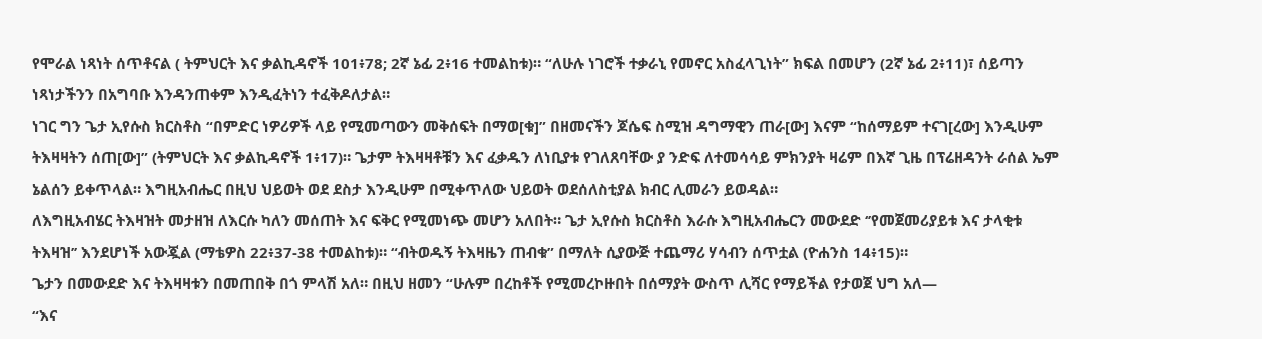የሞራል ነጻነት ሰጥቶናል ( ትምህርት እና ቃልኪዳኖች 101፥78; 2ኛ ኔፊ 2፥16 ተመልከቱ)። “ለሁሉ ነገሮች ተቃራኒ የመኖር አስፈላጊነት” ክፍል በመሆን (2ኛ ኔፊ 2፥11)፣ ሰይጣን ነጻነታችንን በአግባቡ እንዳንጠቀም እንዲፈትነን ተፈቅዶለታል።
ነገር ግን ጌታ ኢየሱስ ክርስቶስ “በምድር ነዎሪዎች ላይ የሚመጣውን መቅሰፍት በማወ[ቁ]” በዘመናችን ጆሴፍ ስሚዝ ዳግማዊን ጠራ[ው] እናም “ከሰማይም ተናገ[ረው] እንዲሁም ትእዛዛትን ሰጠ[ው]” (ትምህርት እና ቃልኪዳኖች 1፥17)። ጌታም ትእዛዛቶቹን እና ፈቃዱን ለነቢያቱ የገለጸባቸው ያ ንድፍ ለተመሳሳይ ምክንያት ዛሬም በእኛ ጊዜ በፕሬዘዳንት ራሰል ኤም ኔልሰን ይቀጥላል። እግዚአብሔር በዚህ ህይወት ወደ ደስታ እንዲሁም በሚቀጥለው ህይወት ወደሰለስቲያል ክብር ሊመራን ይወዳል።
ለእግዚአብሄር ትእዛዝት መታዘዝ ለእርሱ ካለን መሰጠት እና ፍቅር የሚመነጭ መሆን አለበት። ጌታ ኢየሱስ ክርስቶስ እራሱ እግዚአብሔርን መውደድ ‘’የመጀመሪያይቱ እና ታላቂቱ ትእዛዝ’’ እንደሆነች አውጇል (ማቴዎስ 22፥37-38 ተመልከቱ)። “ብትወዱኝ ትእዛዜን ጠብቁ” በማለት ሲያውጅ ተጨማሪ ሃሳብን ሰጥቷል (ዮሐንስ 14፥15)።
ጌታን በመውደድ እና ትእዛዛቱን በመጠበቅ በጎ ምላሽ አለ። በዚህ ዘመን “ሁሉም በረከቶች የሚመረኮዙበት በሰማያት ውስጥ ሊሻር የማይችል የታወጀ ህግ አለ—
“እና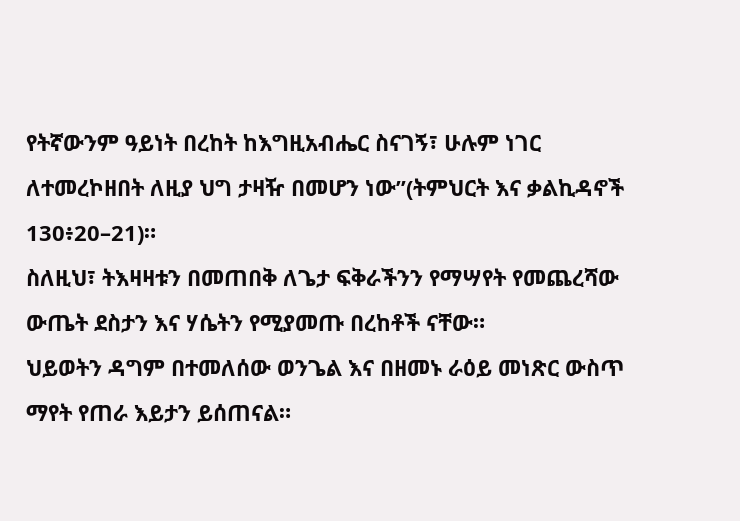የትኛውንም ዓይነት በረከት ከእግዚአብሔር ስናገኝ፣ ሁሉም ነገር ለተመረኮዘበት ለዚያ ህግ ታዛዥ በመሆን ነው”(ትምህርት እና ቃልኪዳኖች 130፥20–21)።
ስለዚህ፣ ትእዛዛቱን በመጠበቅ ለጌታ ፍቅራችንን የማሣየት የመጨረሻው ውጤት ደስታን እና ሃሴትን የሚያመጡ በረከቶች ናቸው።
ህይወትን ዳግም በተመለሰው ወንጌል እና በዘመኑ ራዕይ መነጽር ውስጥ ማየት የጠራ እይታን ይሰጠናል።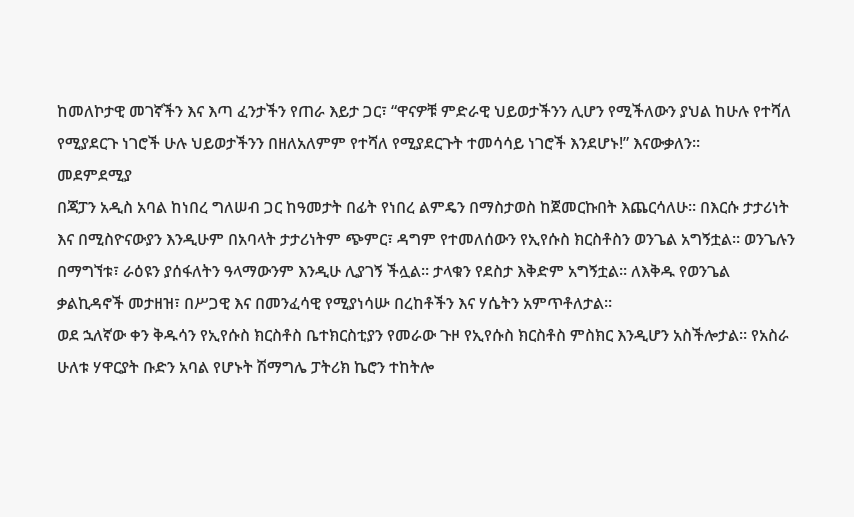ከመለኮታዊ መገኛችን እና እጣ ፈንታችን የጠራ እይታ ጋር፣ “ዋናዎቹ ምድራዊ ህይወታችንን ሊሆን የሚችለውን ያህል ከሁሉ የተሻለ የሚያደርጉ ነገሮች ሁሉ ህይወታችንን በዘለአለምም የተሻለ የሚያደርጉት ተመሳሳይ ነገሮች እንደሆኑ!” እናውቃለን።
መደምደሚያ
በጃፓን አዲስ አባል ከነበረ ግለሠብ ጋር ከዓመታት በፊት የነበረ ልምዴን በማስታወስ ከጀመርኩበት እጨርሳለሁ። በእርሱ ታታሪነት እና በሚስዮናውያን እንዲሁም በአባላት ታታሪነትም ጭምር፣ ዳግም የተመለሰውን የኢየሱስ ክርስቶስን ወንጌል አግኝቷል። ወንጌሉን በማግኘቱ፣ ራዕዩን ያሰፋለትን ዓላማውንም እንዲሁ ሊያገኝ ችሏል። ታላቁን የደስታ እቅድም አግኝቷል። ለእቅዱ የወንጌል ቃልኪዳኖች መታዘዝ፣ በሥጋዊ እና በመንፈሳዊ የሚያነሳሡ በረከቶችን እና ሃሴትን አምጥቶለታል።
ወደ ኋለኛው ቀን ቅዱሳን የኢየሱስ ክርስቶስ ቤተክርስቲያን የመራው ጉዞ የኢየሱስ ክርስቶስ ምስክር እንዲሆን አስችሎታል። የአስራ ሁለቱ ሃዋርያት ቡድን አባል የሆኑት ሽማግሌ ፓትሪክ ኬሮን ተከትሎ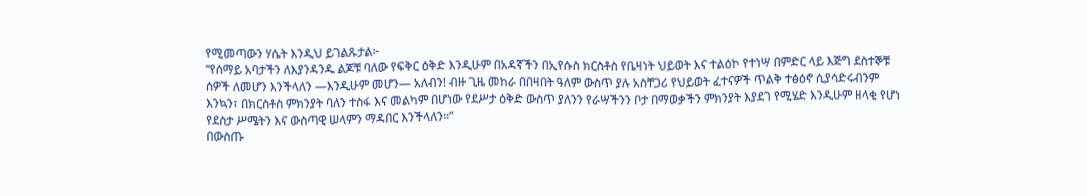የሚመጣውን ሃሴት እንዲህ ይገልጹታል፦
“የሰማይ አባታችን ለእያንዳንዱ ልጆቹ ባለው የፍቅር ዕቅድ እንዲሁም በአዳኛችን በኢየሱስ ክርስቶስ የቤዛነት ህይወት እና ተልዕኮ የተነሣ በምድር ላይ እጅግ ደስተኞቹ ሰዎች ለመሆን እንችላለን —እንዲሁም መሆን— አለብን! ብዙ ጊዜ መከራ በበዛበት ዓለም ውስጥ ያሉ አስቸጋሪ የህይወት ፈተናዎች ጥልቅ ተፅዕኖ ሲያሳድሩብንም እንኳን፣ በክርስቶስ ምክንያት ባለን ተስፋ እና መልካም በሆነው የደሥታ ዕቅድ ውስጥ ያለንን የራሣችንን ቦታ በማወቃችን ምክንያት እያደገ የሚሄድ እንዲሁም ዘላቂ የሆነ የደስታ ሥሜትን እና ውስጣዊ ሠላምን ማዳበር እንችላለን።”
በውስጡ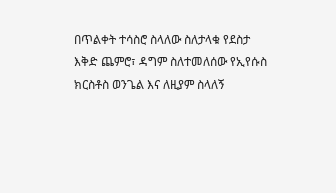በጥልቀት ተሳስሮ ስላለው ስለታላቁ የደስታ እቅድ ጨምሮ፣ ዳግም ስለተመለሰው የኢየሱስ ክርስቶስ ወንጌል እና ለዚያም ስላለኝ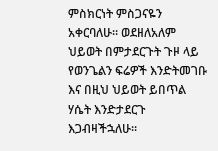ምስክርነት ምስጋናዬን አቀርባለሁ። ወደዘለአለም ህይወት በምታደርጉት ጉዞ ላይ የወንጌልን ፍሬዎች እንድትመገቡ እና በዚህ ህይወት ይበጥል ሃሴት እንድታደርጉ እጋብዛችኋለሁ።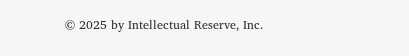© 2025 by Intellectual Reserve, Inc.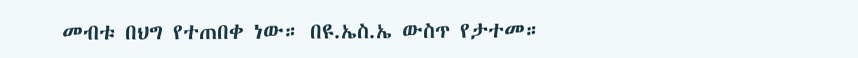መብቱ በህግ የተጠበቀ ነው። በዩ.ኤስ.ኤ ውስጥ የታተመ።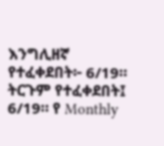እንግሊዘኛ የተፈቀደበት፦ 6/19። ትርጉም የተፈቀደበት፤ 6/19። የ Monthly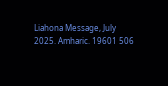Liahona Message, July 2025. Amharic. 19601 506